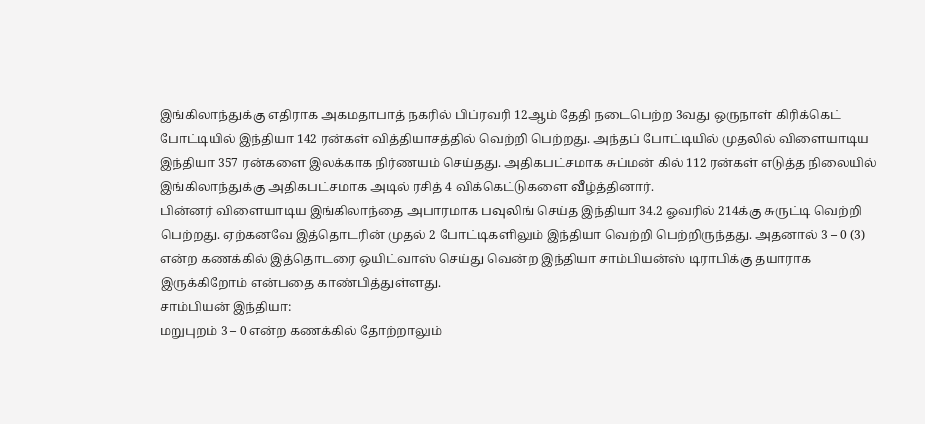இங்கிலாந்துக்கு எதிராக அகமதாபாத் நகரில் பிப்ரவரி 12ஆம் தேதி நடைபெற்ற 3வது ஒருநாள் கிரிக்கெட் போட்டியில் இந்தியா 142 ரன்கள் வித்தியாசத்தில் வெற்றி பெற்றது. அந்தப் போட்டியில் முதலில் விளையாடிய இந்தியா 357 ரன்களை இலக்காக நிர்ணயம் செய்தது. அதிகபட்சமாக சுப்மன் கில் 112 ரன்கள் எடுத்த நிலையில் இங்கிலாந்துக்கு அதிகபட்சமாக அடில் ரசித் 4 விக்கெட்டுகளை வீழ்த்தினார்.
பின்னர் விளையாடிய இங்கிலாந்தை அபாரமாக பவுலிங் செய்த இந்தியா 34.2 ஓவரில் 214க்கு சுருட்டி வெற்றி பெற்றது. ஏற்கனவே இத்தொடரின் முதல் 2 போட்டிகளிலும் இந்தியா வெற்றி பெற்றிருந்தது. அதனால் 3 – 0 (3) என்ற கணக்கில் இத்தொடரை ஒயிட்வாஸ் செய்து வென்ற இந்தியா சாம்பியன்ஸ் டிராபிக்கு தயாராக இருக்கிறோம் என்பதை காண்பித்துள்ளது.
சாம்பியன் இந்தியா:
மறுபுறம் 3 – 0 என்ற கணக்கில் தோற்றாலும்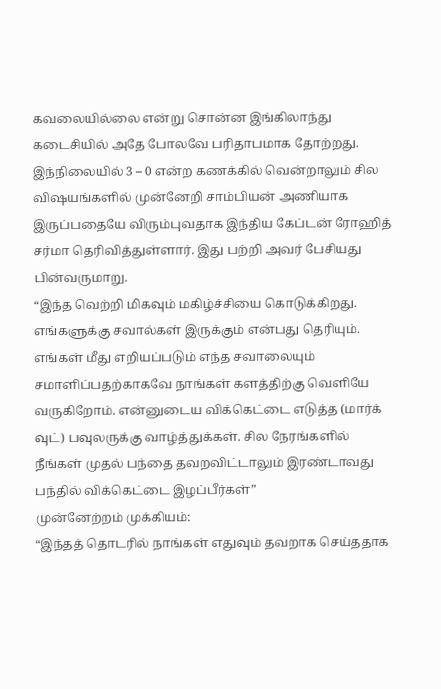கவலையில்லை என்று சொன்ன இங்கிலாந்து கடைசியில் அதே போலவே பரிதாபமாக தோற்றது. இந்நிலையில் 3 – 0 என்ற கணக்கில் வென்றாலும் சில விஷயங்களில் முன்னேறி சாம்பியன் அணியாக இருப்பதையே விரும்புவதாக இந்திய கேப்டன் ரோஹித் சர்மா தெரிவித்துள்ளார். இது பற்றி அவர் பேசியது பின்வருமாறு.
“இந்த வெற்றி மிகவும் மகிழ்ச்சியை கொடுக்கிறது. எங்களுக்கு சவால்கள் இருக்கும் என்பது தெரியும். எங்கள் மீது எறியப்படும் எந்த சவாலையும் சமாளிப்பதற்காகவே நாங்கள் களத்திற்கு வெளியே வருகிறோம். என்னுடைய விக்கெட்டை எடுத்த (மார்க் வுட்) பவுலருக்கு வாழ்த்துக்கள். சில நேரங்களில் நீங்கள் முதல் பந்தை தவறவிட்டாலும் இரண்டாவது பந்தில் விக்கெட்டை இழப்பீர்கள்”
முன்னேற்றம் முக்கியம்:
“இந்தத் தொடரில் நாங்கள் எதுவும் தவறாக செய்ததாக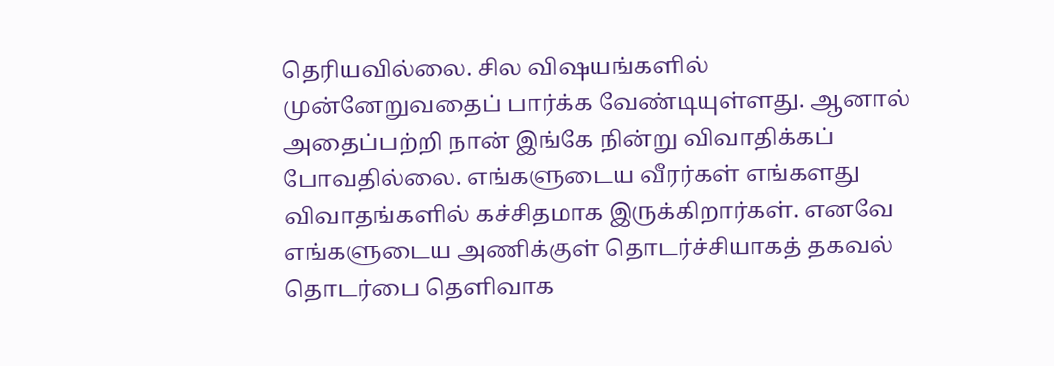தெரியவில்லை. சில விஷயங்களில் முன்னேறுவதைப் பார்க்க வேண்டியுள்ளது. ஆனால் அதைப்பற்றி நான் இங்கே நின்று விவாதிக்கப் போவதில்லை. எங்களுடைய வீரர்கள் எங்களது விவாதங்களில் கச்சிதமாக இருக்கிறார்கள். எனவே எங்களுடைய அணிக்குள் தொடர்ச்சியாகத் தகவல் தொடர்பை தெளிவாக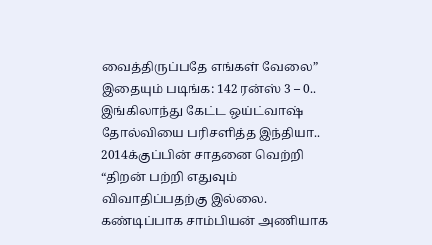வைத்திருப்பதே எங்கள் வேலை”
இதையும் படிங்க: 142 ரன்ஸ் 3 – 0.. இங்கிலாந்து கேட்ட ஒய்ட்வாஷ் தோல்வியை பரிசளித்த இந்தியா.. 2014க்குப்பின் சாதனை வெற்றி
“திறன் பற்றி எதுவும் விவாதிப்பதற்கு இல்லை. கண்டிப்பாக சாம்பியன் அணியாக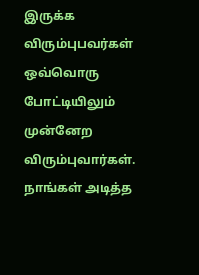இருக்க விரும்புபவர்கள் ஒவ்வொரு போட்டியிலும் முன்னேற விரும்புவார்கள். நாங்கள் அடித்த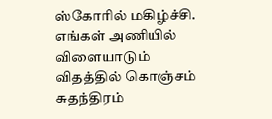ஸ்கோரில் மகிழ்ச்சி. எங்கள் அணியில் விளையாடும் விதத்தில் கொஞ்சம் சுதந்திரம்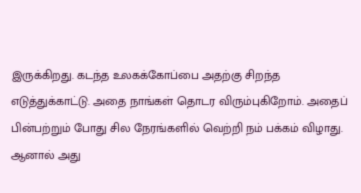இருக்கிறது. கடந்த உலகக்கோப்பை அதற்கு சிறந்த எடுத்துக்காட்டு. அதை நாங்கள் தொடர விரும்புகிறோம். அதைப் பின்பற்றும் போது சில நேரங்களில் வெற்றி நம் பக்கம் விழாது. ஆனால் அது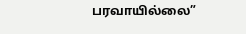பரவாயில்லை”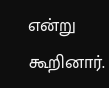என்று கூறினார்.